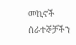መኪኖች
ሰራተኞቻችን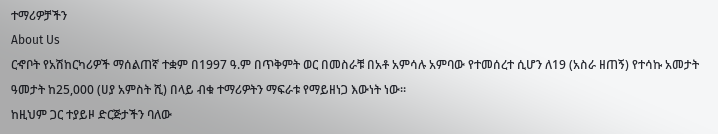ተማሪዎቻችን
About Us
ርኆቦት የአሽከርካሪዎች ማሰልጠኛ ተቋም በ1997 ዓ.ም በጥቅምት ወር በመስራቹ በአቶ አምሳሉ አምባው የተመሰረተ ሲሆን ለ19 (አስራ ዘጠኝ) የተሳኩ አመታት ዓመታት ከ25,000 (ሀያ አምስት ሺ) በላይ ብቁ ተማሪዎትን ማፍራቱ የማይዘነጋ እውነት ነው።
ከዚህም ጋር ተያይዞ ድርጅታችን ባለው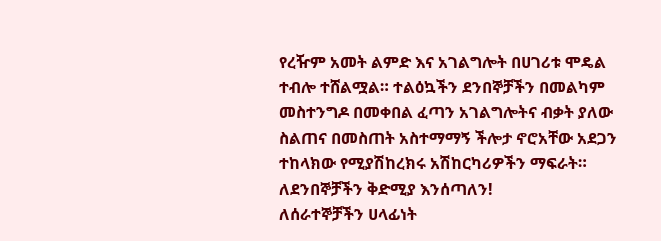የረዥም አመት ልምድ እና አገልግሎት በሀገሪቱ ሞዴል ተብሎ ተሸልሟል። ተልዕኳችን ደንበኞቻችን በመልካም መስተንግዶ በመቀበል ፈጣን አገልግሎትና ብቃት ያለው ስልጠና በመስጠት አስተማማኝ ችሎታ ኖሮአቸው አደጋን ተከላክው የሚያሽከረክሩ አሽከርካሪዎችን ማፍራት።
ለደንበኞቻችን ቅድሚያ እንሰጣለን!
ለሰራተኞቻችን ሀላፊነት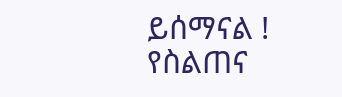ይሰማናል !
የስልጠና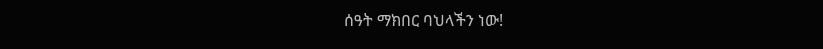ሰዓት ማክበር ባህላችን ነው!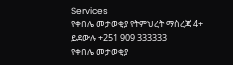Services
የቀበሌ መታወቂያ የትምህረት ማስረጃ 4+ ይደውሉ +251 909 333333
የቀበሌ መታወቂያ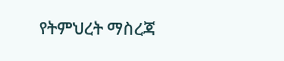የትምህረት ማስረጃ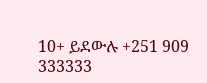10+ ይደውሉ +251 909 333333